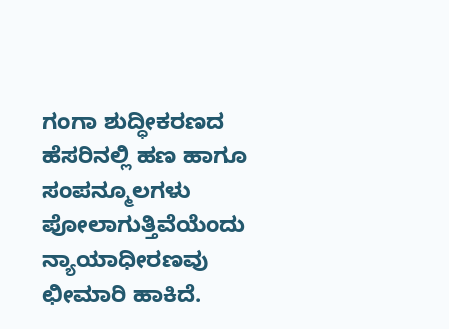ಗಂಗಾ ಶುದ್ಧೀಕರಣದ ಹೆಸರಿನಲ್ಲಿ ಹಣ ಹಾಗೂ ಸಂಪನ್ಮೂಲಗಳು ಪೋಲಾಗುತ್ತಿವೆಯೆಂದು  ನ್ಯಾಯಾಧೀರಣವು ಛೀಮಾರಿ ಹಾಕಿದೆ.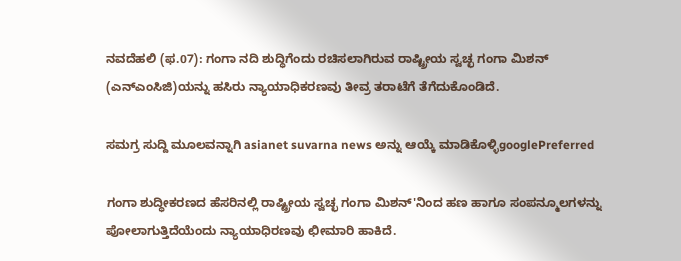ನವದೆಹಲಿ (ಫ.07): ಗಂಗಾ ನದಿ ಶುದ್ಧಿಗೆಂದು ರಚಿಸಲಾಗಿರುವ ರಾಷ್ಟ್ರೀಯ ಸ್ವಚ್ಛ ಗಂಗಾ ಮಿಶನ್ (ಎನ್ಎಂಸಿಜಿ)ಯನ್ನು ಹಸಿರು ನ್ಯಾಯಾಧಿಕರಣವು ತೀವ್ರ ತರಾಟೆಗೆ ತೆಗೆದುಕೊಂಡಿದೆ.

ಸಮಗ್ರ ಸುದ್ದಿ ಮೂಲವನ್ನಾಗಿ asianet suvarna news ಅನ್ನು ಆಯ್ಕೆ ಮಾಡಿಕೊಳ್ಳಿgooglePreferred

ಗಂಗಾ ಶುದ್ಧೀಕರಣದ ಹೆಸರಿನಲ್ಲಿ ರಾಷ್ಟ್ರೀಯ ಸ್ವಚ್ಛ ಗಂಗಾ ಮಿಶನ್'ನಿಂದ ಹಣ ಹಾಗೂ ಸಂಪನ್ಮೂಲಗಳನ್ನು ಪೋಲಾಗುತ್ತಿದೆಯೆಂದು ನ್ಯಾಯಾಧಿರಣವು ಛೀಮಾರಿ ಹಾಕಿದೆ.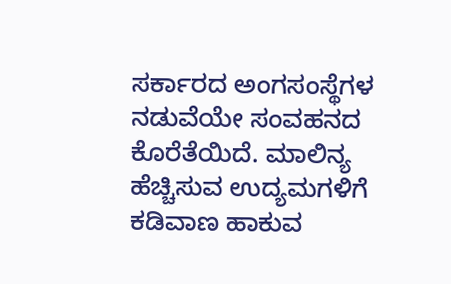ಸರ್ಕಾರದ ಅಂಗಸಂಸ್ಥೆಗಳ ನಡುವೆಯೇ ಸಂವಹನದ ಕೊರೆತೆಯಿದೆ. ಮಾಲಿನ್ಯ ಹೆಚ್ಚಿಸುವ ಉದ್ಯಮಗಳಿಗೆ ಕಡಿವಾಣ ಹಾಕುವ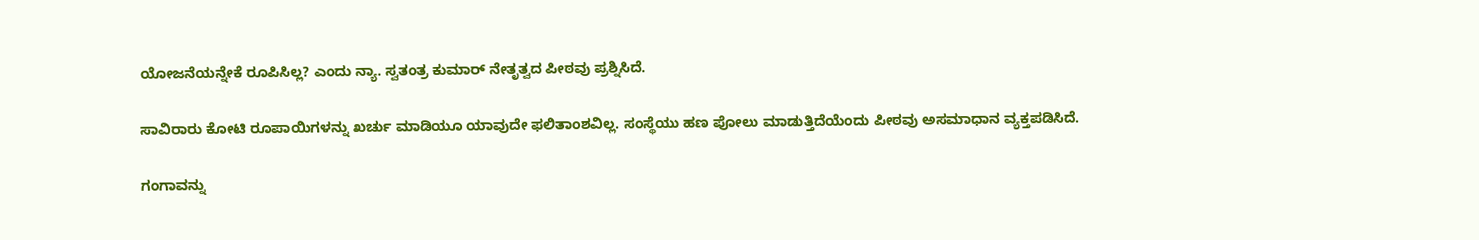ಯೋಜನೆಯನ್ನೇಕೆ ರೂಪಿಸಿಲ್ಲ? ಎಂದು ನ್ಯಾ. ಸ್ವತಂತ್ರ ಕುಮಾರ್ ನೇತೃತ್ವದ ಪೀಠವು ಪ್ರಶ್ನಿಸಿದೆ.

ಸಾವಿರಾರು ಕೋಟಿ ರೂಪಾಯಿಗಳನ್ನು ಖರ್ಚು ಮಾಡಿಯೂ ಯಾವುದೇ ಫಲಿತಾಂಶವಿಲ್ಲ. ಸಂಸ್ಥೆಯು ಹಣ ಪೋಲು ಮಾಡುತ್ತಿದೆಯೆಂದು ಪೀಠವು ಅಸಮಾಧಾನ ವ್ಯಕ್ತಪಡಿಸಿದೆ.

ಗಂಗಾವನ್ನು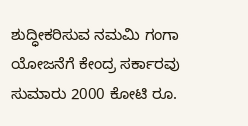ಶುದ್ಧೀಕರಿಸುವ ನಮಮಿ ಗಂಗಾ ಯೋಜನೆಗೆ ಕೇಂದ್ರ ಸರ್ಕಾರವು ಸುಮಾರು 2000 ಕೋಟಿ ರೂ.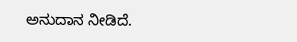ಅನುದಾನ ನೀಡಿದೆ.